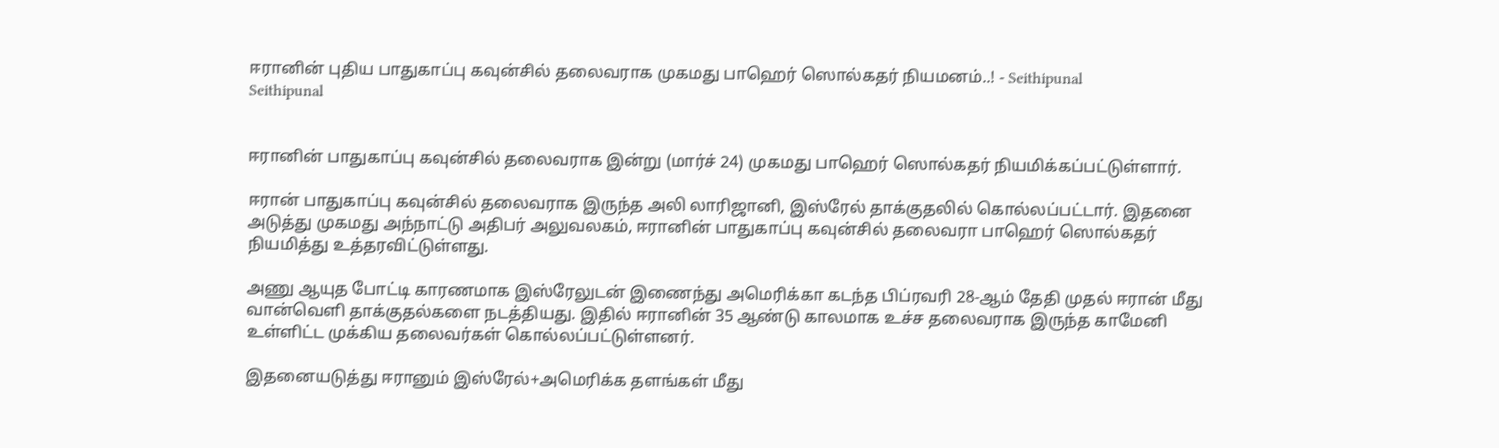ஈரானின் புதிய பாதுகாப்பு கவுன்சில் தலைவராக முகமது பாஹெர் ஸொல்கதர் நியமனம்..! - Seithipunal
Seithipunal


ஈரானின் பாதுகாப்பு கவுன்சில் தலைவராக இன்று (மார்ச் 24) முகமது பாஹெர் ஸொல்கதர் நியமிக்கப்பட்டுள்ளார்.

ஈரான் பாதுகாப்பு கவுன்சில் தலைவராக இருந்த அலி லாரிஜானி, இஸ்ரேல் தாக்குதலில் கொல்லப்பட்டார். இதனை அடுத்து முகமது அந்நாட்டு அதிபர் அலுவலகம், ஈரானின் பாதுகாப்பு கவுன்சில் தலைவரா பாஹெர் ஸொல்கதர் நியமித்து உத்தரவிட்டுள்ளது.

அணு ஆயுத போட்டி காரணமாக இஸ்ரேலுடன் இணைந்து அமெரிக்கா கடந்த பிப்ரவரி 28-ஆம் தேதி முதல் ஈரான் மீது வான்வெளி தாக்குதல்களை நடத்தியது. இதில் ஈரானின் 35 ஆண்டு காலமாக உச்ச தலைவராக இருந்த காமேனி உள்ளிட்ட முக்கிய தலைவர்கள் கொல்லப்பட்டுள்ளனர்.

இதனையடுத்து ஈரானும் இஸ்ரேல்+அமெரிக்க தளங்கள் மீது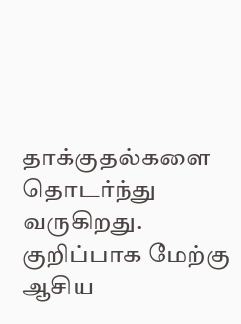தாக்குதல்களை தொடர்ந்து வருகிறது. குறிப்பாக மேற்கு ஆசிய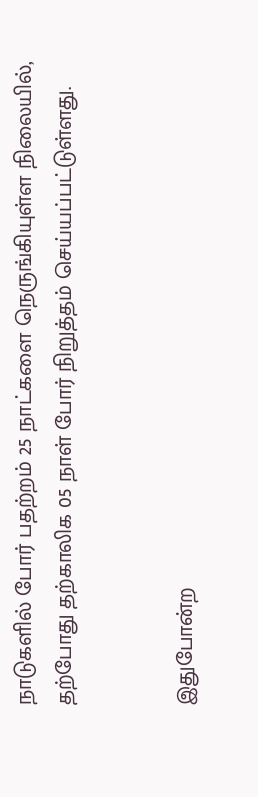நாடுகளில் போர் பதற்றம் 25 நாட்களை நெருங்கியுள்ள நிலையில், தற்போது தற்காலிக 05 நாள் போர் நிறுத்தம் செய்யப்பட்டுள்ளது.


இதுபோன்ற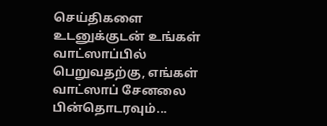செய்திகளை உடனுக்குடன் உங்கள் வாட்ஸாப்பில் பெறுவதற்கு, எங்கள் வாட்ஸாப் சேனலை பின்தொடரவும்...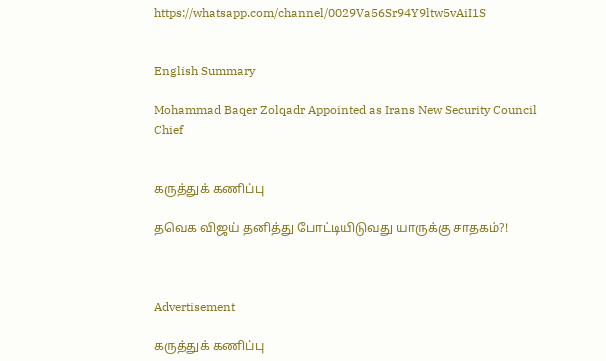https://whatsapp.com/channel/0029Va56Sr94Y9ltw5vAiI1S


English Summary

Mohammad Baqer Zolqadr Appointed as Irans New Security Council Chief


கருத்துக் கணிப்பு

தவெக விஜய் தனித்து போட்டியிடுவது யாருக்கு சாதகம்?!



Advertisement

கருத்துக் கணிப்பு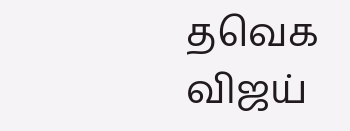தவெக விஜய்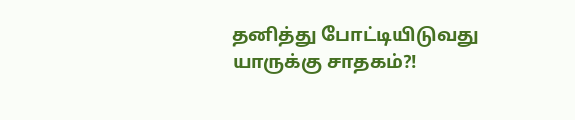தனித்து போட்டியிடுவது யாருக்கு சாதகம்?!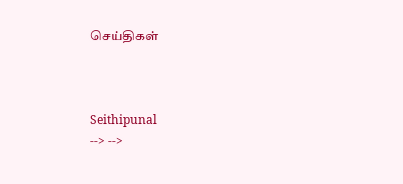செய்திகள்



Seithipunal
--> -->